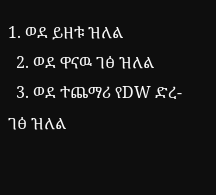1. ወደ ይዘቱ ዝለል
  2. ወደ ዋናዉ ገፅ ዝለል
  3. ወደ ተጨማሪ የDW ድረ-ገፅ ዝለል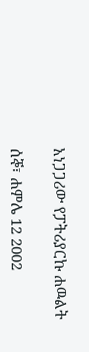አነጋጋሪው የፓትሪያርኩ ሐዉልት

ሰኞ፣ ሐምሌ 12 2002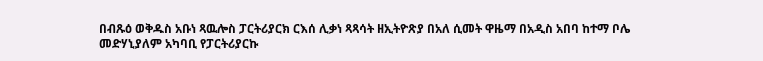በብጹዕ ወቅዱስ አቡነ ጻዉሎስ ፓርትሪያርክ ርእሰ ሊቃነ ጻጻሳት ዘኢትዮጽያ በአለ ሲመት ዋዜማ በአዲስ አበባ ከተማ ቦሌ መድሃኒያለም አካባቢ የፓርትሪያርኩ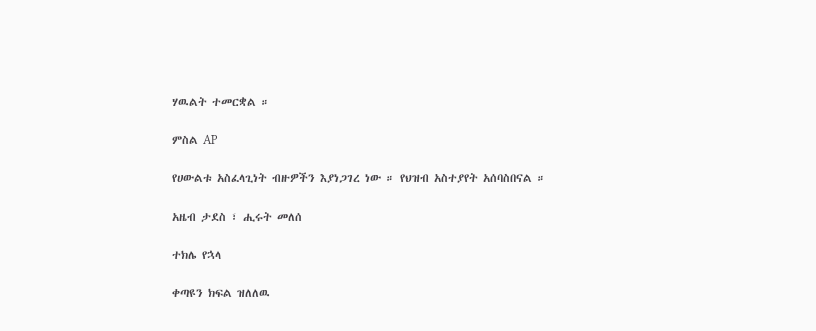ሃዉልት ተመርቋል ።

ምስል AP

የሀውልቱ አስፈላጊነት ብዙዎችን እያነጋገረ ነው ። የህዝብ አስተያየት አሰባስበናል ።

አዜብ ታደስ ፣ ሒሩት መለሰ

ተክሌ የኋላ

ቀጣዩን ክፍል ዝለለዉ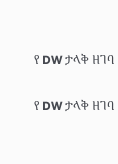የ DW ታላቅ ዘገባ

የ DW ታላቅ ዘገባ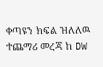ቀጣዩን ክፍል ዝለለዉ ተጨማሪ መረጃ ከ DW